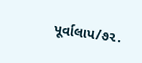પૂર્વાલાપ/૭૨.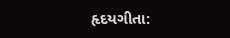હૃદયગીતા: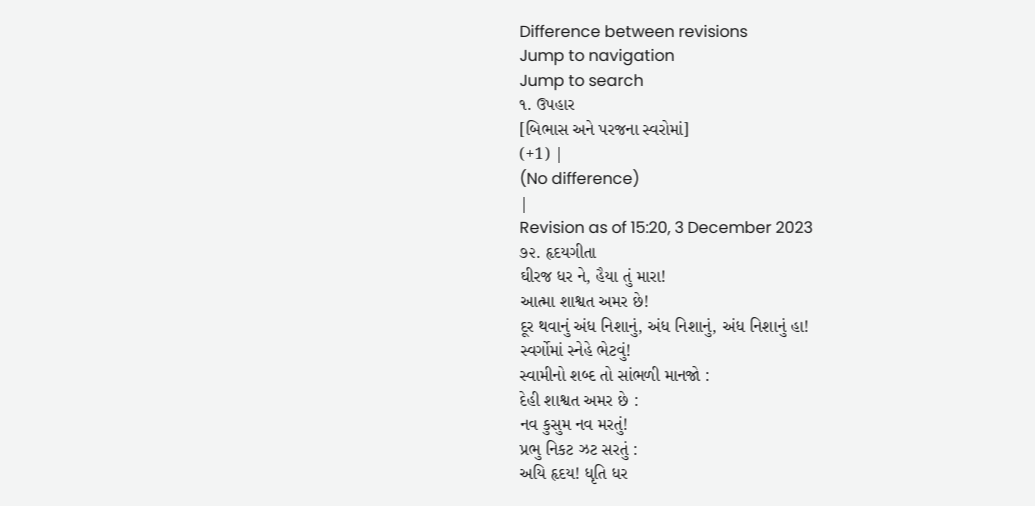Difference between revisions
Jump to navigation
Jump to search
૧. ઉપહાર
[બિભાસ અને પરજના સ્વરોમાં]
(+1) |
(No difference)
|
Revision as of 15:20, 3 December 2023
૭૨. હૃદયગીતા
ઘીરજ ધર ને, હૈયા તું મારા!
આત્મા શાશ્વત અમર છે!
દૂર થવાનું અંધ નિશાનું, અંધ નિશાનું, અંધ નિશાનું હા!
સ્વર્ગોમાં સ્નેહે ભેટવું!
સ્વામીનો શબ્દ તો સાંભળી માનજો :
દેહી શાશ્વત અમર છે :
નવ કુસુમ નવ મરતું!
પ્રભુ નિકટ ઝટ સરતું :
અયિ હૃદય! ધૃતિ ધર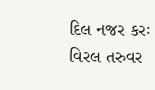દિલ નજર કરઃ
વિરલ તરુવર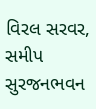વિરલ સરવર,
સમીપ સુરજનભવન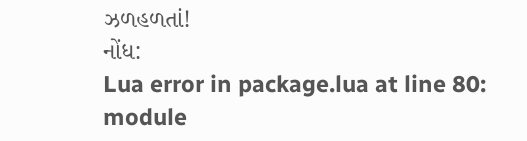ઝળહળતાં!
નોંધ:
Lua error in package.lua at line 80: module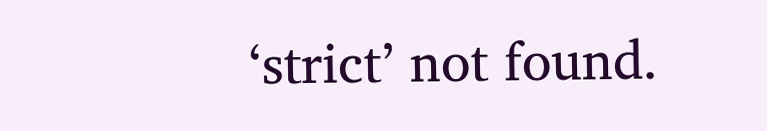‘strict’ not found.